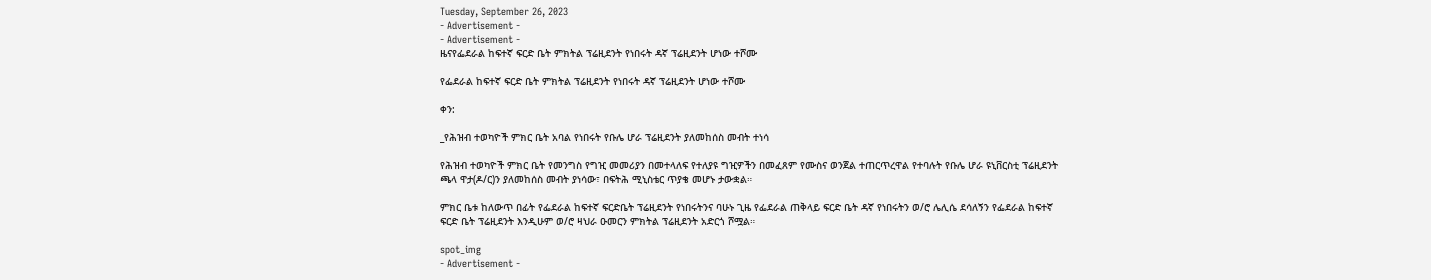Tuesday, September 26, 2023
- Advertisement -
- Advertisement -
ዜናየፌደራል ከፍተኛ ፍርድ ቤት ምክትል ፕሬዚደንት የነበሩት ዳኛ ፕሬዚደንት ሆነው ተሾሙ

የፌደራል ከፍተኛ ፍርድ ቤት ምክትል ፕሬዚደንት የነበሩት ዳኛ ፕሬዚደንት ሆነው ተሾሙ

ቀን:

_የሕዝብ ተወካዮች ምክር ቤት አባል የነበሩት የቡሌ ሆራ ፕሬዚደንት ያለመከሰስ መብት ተነሳ

የሕዝብ ተወካዮች ምክር ቤት የመንግስ የግዢ መመሪያን በመተላለፍ የተለያዩ ግዢዎችን በመፈጸም የሙስና ወንጀል ተጠርጥረዋል የተባሉት የቡሌ ሆራ ዩኒቨርስቲ ፕሬዚደንት ጫላ ዋታ(ዶ/ር)ን ያለመከሰስ መብት ያነሳው፣ በፍትሕ ሚኒስቴር ጥያቄ መሆኑ ታውቋል።

ምክር ቤቱ ከለውጥ በፊት የፌደራል ከፍተኛ ፍርድቤት ፕሬዚደንት የነበሩትንና ባሁኑ ጊዜ የፌደራል ጠቅላይ ፍርድ ቤት ዳኛ የነበሩትን ወ/ሮ ሌሊሴ ደሳለኝን የፌደራል ከፍተኛ ፍርድ ቤት ፕሬዚደንት እንዲሁም ወ/ሮ ዛህራ ዑመርን ምክትል ፕሬዚደንት አድርጎ ሾሟል።

spot_img
- Advertisement -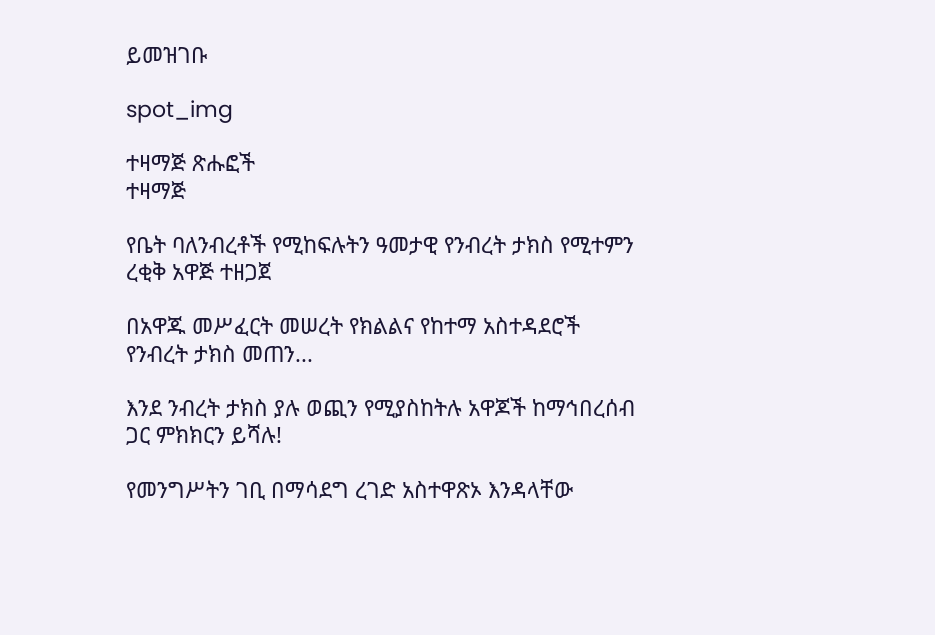ይመዝገቡ

spot_img

ተዛማጅ ጽሑፎች
ተዛማጅ

የቤት ባለንብረቶች የሚከፍሉትን ዓመታዊ የንብረት ታክስ የሚተምን ረቂቅ አዋጅ ተዘጋጀ

በአዋጁ መሥፈርት መሠረት የክልልና የከተማ አስተዳደሮች የንብረት ታክስ መጠን...

እንደ ንብረት ታክስ ያሉ ወጪን የሚያስከትሉ አዋጆች ከማኅበረሰብ ጋር ምክክርን ይሻሉ!

የመንግሥትን ገቢ በማሳደግ ረገድ አስተዋጽኦ እንዳላቸው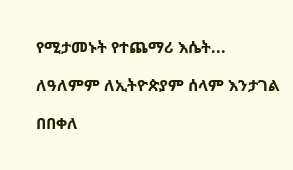የሚታመኑት የተጨማሪ እሴት...

ለዓለምም ለኢትዮጵያም ሰላም እንታገል

በበቀለ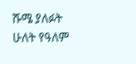ሹሜ ያለፉት ሁለት የዓለም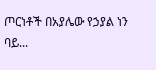ጦርነቶች በአያሌው የኃያል ነን ባይ...